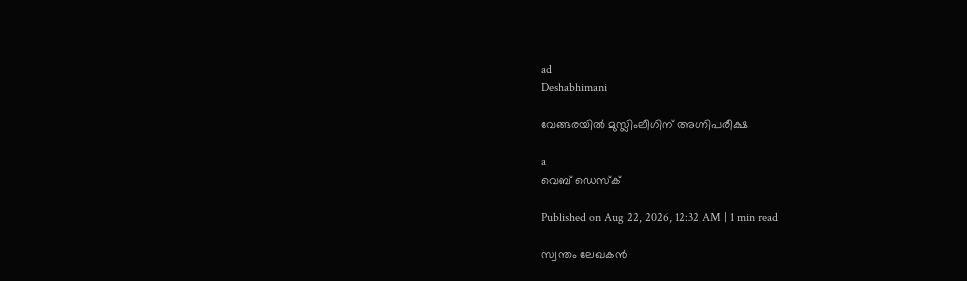ad
Deshabhimani

വേങ്ങരയിൽ മുസ്ലിംലീഗിന് അഗ്നിപരീക്ഷ

a
വെബ് ഡെസ്ക്

Published on Aug 22, 2026, 12:32 AM | 1 min read

സ്വന്തം ലേഖകൻ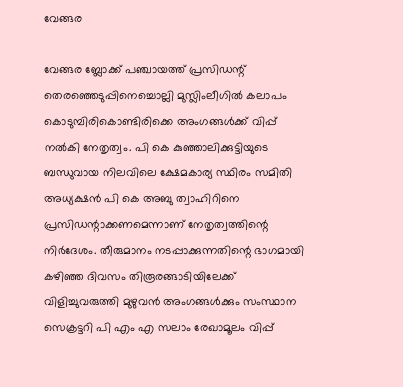വേങ്ങര

വേങ്ങര ബ്ലോക്ക് പഞ്ചായത്ത് പ്രസിഡന്റ് തെരഞ്ഞെടുപ്പിനെച്ചൊല്ലി മുസ്ലിംലീഗിൽ കലാപം കൊടുമ്പിരികൊണ്ടിരിക്കെ അംഗങ്ങൾക്ക് വിപ്പ് നൽകി നേതൃത്വം. പി കെ കുഞ്ഞാലിക്കുട്ടിയുടെ ബന്ധുവായ നിലവിലെ ക്ഷേമകാര്യ സ്ഥിരം സമിതി അധ്യക്ഷൻ പി കെ അബു ത്വാഹിറിനെ പ്രസിഡന്റാക്കണമെന്നാണ് നേതൃത്വത്തിന്റെ നിർദേശം. തീരുമാനം നടപ്പാക്കുന്നതിന്റെ ഭാഗമായി കഴിഞ്ഞ ദിവസം തിരൂരങ്ങാടിയിലേക്ക് വിളിച്ചുവരുത്തി മുഴുവൻ അംഗങ്ങൾക്കും സംസ്ഥാന സെക്രട്ടറി പി എം എ സലാം രേഖാമൂലം വിപ്പ്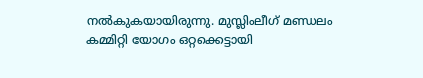നൽകുകയായിരുന്നു. മുസ്ലിംലീഗ് മണ്ഡലം കമ്മിറ്റി യോഗം ഒറ്റക്കെട്ടായി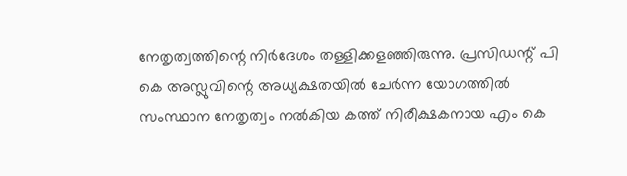നേതൃത്വത്തിന്റെ നിർദേശം തള്ളിക്കളഞ്ഞിരുന്നു. പ്രസിഡന്റ്‌ പി കെ അസ്ലുവിന്റെ അധ്യക്ഷതയിൽ ചേർന്ന യോഗത്തിൽ സംസ്ഥാന നേതൃത്വം നൽകിയ കത്ത് നിരീക്ഷകനായ എം കെ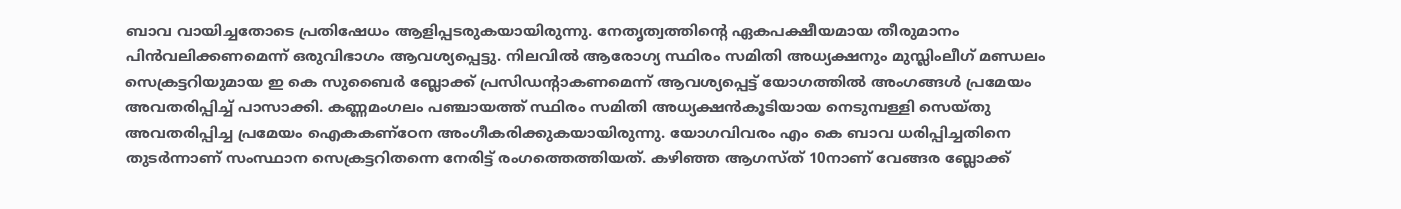ബാവ വായിച്ചതോടെ പ്രതിഷേധം ആളിപ്പടരുകയായിരുന്നു. നേതൃത്വത്തിന്റെ ഏകപക്ഷീയമായ തീരുമാനം പിൻവലിക്കണമെന്ന് ഒരുവിഭാഗം ആവശ്യപ്പെട്ടു. നിലവിൽ ആരോഗ്യ സ്ഥിരം സമിതി അധ്യക്ഷനും മുസ്ലിംലീഗ്‌ മണ്ഡലം സെക്രട്ടറിയുമായ ഇ കെ സുബൈർ ബ്ലോക്ക് പ്രസിഡന്റാകണമെന്ന് ആവശ്യപ്പെട്ട് യോഗത്തിൽ അംഗങ്ങൾ പ്രമേയം അവതരിപ്പിച്ച് പാസാക്കി. കണ്ണമംഗലം പഞ്ചായത്ത് സ്ഥിരം സമിതി അധ്യക്ഷൻകൂടിയായ നെടുമ്പള്ളി സെയ്തു അവതരിപ്പിച്ച പ്രമേയം ഐകകണ്ഠേന അംഗീകരിക്കുകയായിരുന്നു. യോഗവിവരം എം കെ ബാവ ധരിപ്പിച്ചതിനെ തുടർന്നാണ് സംസ്ഥാന സെക്രട്ടറിതന്നെ നേരിട്ട് രംഗത്തെത്തിയത്. കഴിഞ്ഞ ആഗസ്ത് 10നാണ് വേങ്ങര ബ്ലോക്ക്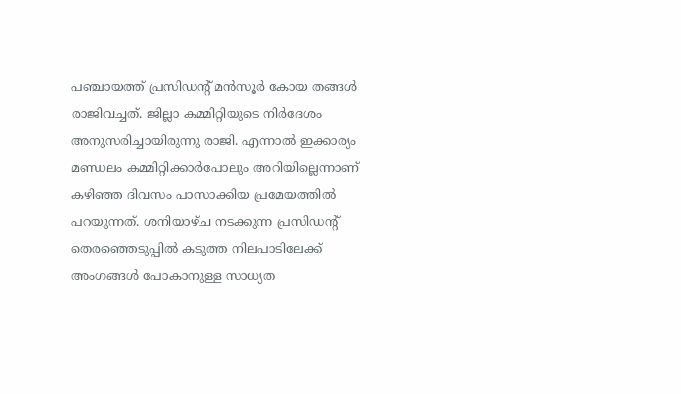പഞ്ചായത്ത് പ്രസിഡന്റ് മൻസൂർ കോയ തങ്ങൾ രാജിവച്ചത്. ജില്ലാ കമ്മിറ്റിയുടെ നിർദേശം അനുസരിച്ചായിരുന്നു രാജി. എന്നാൽ ഇക്കാര്യം മണ്ഡലം കമ്മിറ്റിക്കാർപോലും അറിയില്ലെന്നാണ് കഴിഞ്ഞ ദിവസം പാസാക്കിയ പ്രമേയത്തിൽ പറയുന്നത്. ശനിയാഴ്ച നടക്കുന്ന പ്രസിഡന്റ് തെരഞ്ഞെടുപ്പിൽ കടുത്ത നിലപാടിലേക്ക് അംഗങ്ങൾ പോകാനുള്ള സാധ്യത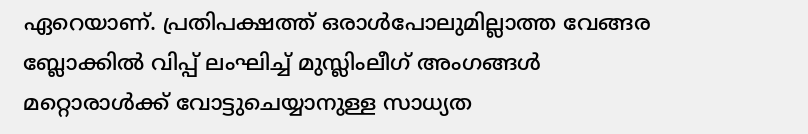ഏറെയാണ്. പ്രതിപക്ഷത്ത് ഒരാൾപോലുമില്ലാത്ത വേങ്ങര ബ്ലോക്കിൽ വിപ്പ് ലംഘിച്ച് മുസ്ലിംലീഗ്‌ അംഗങ്ങൾ മറ്റൊരാൾക്ക് വോട്ടുചെയ്യാനുള്ള സാധ്യത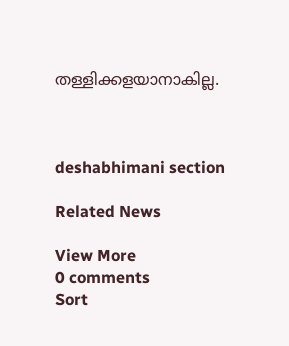തള്ളിക്കളയാനാകില്ല.



deshabhimani section

Related News

View More
0 comments
Sort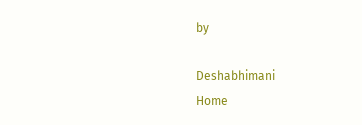by

Deshabhimani
Home